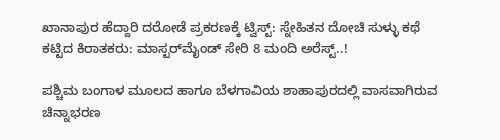ಖಾನಾಪುರ ಹೆದ್ದಾರಿ ದರೋಡೆ ಪ್ರಕರಣಕ್ಕೆ ಟ್ವಿಸ್ಟ್: ಸ್ನೇಹಿತನ ದೋಚಿ ಸುಳ್ಳು ಕಥೆ ಕಟ್ಟಿದ ಕಿರಾತಕರು: ಮಾಸ್ಟರ್‌ಮೈಂಡ್ ಸೇರಿ 8 ಮಂದಿ ಅರೆಸ್ಟ್..!

ಪಶ್ಚಿಮ ಬಂಗಾಳ ಮೂಲದ ಹಾಗೂ ಬೆಳಗಾವಿಯ ಶಾಹಾಪುರದಲ್ಲಿ ವಾಸವಾಗಿರುವ ಚಿನ್ನಾಭರಣ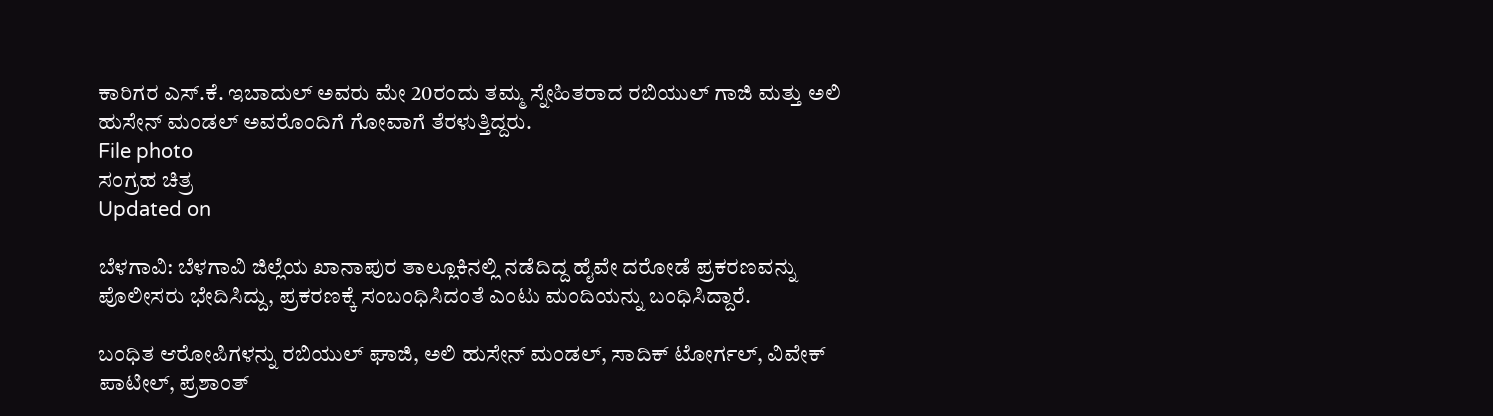ಕಾರಿಗರ ಎಸ್.ಕೆ. ಇಬಾದುಲ್ ಅವರು ಮೇ 20ರಂದು ತಮ್ಮ ಸ್ನೇಹಿತರಾದ ರಬಿಯುಲ್ ಗಾಜಿ ಮತ್ತು ಅಲಿ ಹುಸೇನ್ ಮಂಡಲ್ ಅವರೊಂದಿಗೆ ಗೋವಾಗೆ ತೆರಳುತ್ತಿದ್ದರು.
File photo
ಸಂಗ್ರಹ ಚಿತ್ರ
Updated on

ಬೆಳಗಾವಿ: ಬೆಳಗಾವಿ ಜಿಲ್ಲೆಯ ಖಾನಾಪುರ ತಾಲ್ಲೂಕಿನಲ್ಲಿ ನಡೆದಿದ್ದ ಹೈವೇ ದರೋಡೆ ಪ್ರಕರಣವನ್ನು ಪೊಲೀಸರು ಭೇದಿಸಿದ್ದು, ಪ್ರಕರಣಕ್ಕೆ ಸಂಬಂಧಿಸಿದಂತೆ ಎಂಟು ಮಂದಿಯನ್ನು ಬಂಧಿಸಿದ್ದಾರೆ.

ಬಂಧಿತ ಆರೋಪಿಗಳನ್ನು ರಬಿಯುಲ್ ಘಾಜಿ, ಅಲಿ ಹುಸೇನ್ ಮಂಡಲ್, ಸಾದಿಕ್ ಟೋರ್ಗಲ್, ವಿವೇಕ್ ಪಾಟೀಲ್, ಪ್ರಶಾಂತ್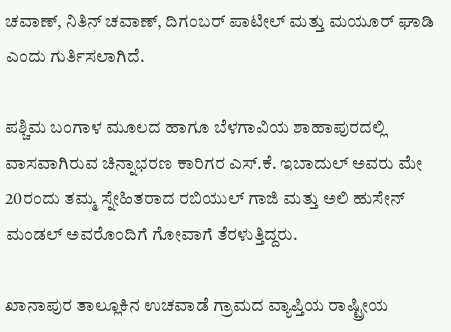ಚವಾಣ್, ನಿತಿನ್ ಚವಾಣ್, ದಿಗಂಬರ್ ಪಾಟೀಲ್ ಮತ್ತು ಮಯೂರ್ ಘಾಡಿ ಎಂದು ಗುರ್ತಿಸಲಾಗಿದೆ.

ಪಶ್ಚಿಮ ಬಂಗಾಳ ಮೂಲದ ಹಾಗೂ ಬೆಳಗಾವಿಯ ಶಾಹಾಪುರದಲ್ಲಿ ವಾಸವಾಗಿರುವ ಚಿನ್ನಾಭರಣ ಕಾರಿಗರ ಎಸ್.ಕೆ. ಇಬಾದುಲ್ ಅವರು ಮೇ 20ರಂದು ತಮ್ಮ ಸ್ನೇಹಿತರಾದ ರಬಿಯುಲ್ ಗಾಜಿ ಮತ್ತು ಅಲಿ ಹುಸೇನ್ ಮಂಡಲ್ ಅವರೊಂದಿಗೆ ಗೋವಾಗೆ ತೆರಳುತ್ತಿದ್ದರು.

ಖಾನಾಪುರ ತಾಲ್ಲೂಕಿನ ಉಚವಾಡೆ ಗ್ರಾಮದ ವ್ಯಾಪ್ತಿಯ ರಾಷ್ಟ್ರೀಯ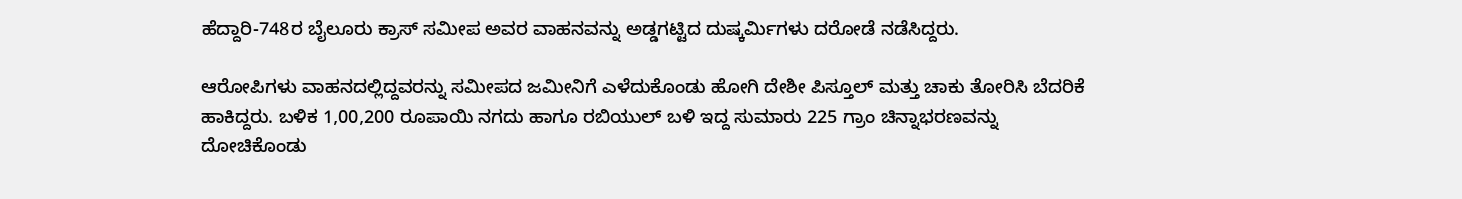ಹೆದ್ದಾರಿ-748ರ ಬೈಲೂರು ಕ್ರಾಸ್ ಸಮೀಪ ಅವರ ವಾಹನವನ್ನು ಅಡ್ಡಗಟ್ಟಿದ ದುಷ್ಕರ್ಮಿಗಳು ದರೋಡೆ ನಡೆಸಿದ್ದರು.

ಆರೋಪಿಗಳು ವಾಹನದಲ್ಲಿದ್ದವರನ್ನು ಸಮೀಪದ ಜಮೀನಿಗೆ ಎಳೆದುಕೊಂಡು ಹೋಗಿ ದೇಶೀ ಪಿಸ್ತೂಲ್ ಮತ್ತು ಚಾಕು ತೋರಿಸಿ ಬೆದರಿಕೆ ಹಾಕಿದ್ದರು. ಬಳಿಕ 1,00,200 ರೂಪಾಯಿ ನಗದು ಹಾಗೂ ರಬಿಯುಲ್ ಬಳಿ ಇದ್ದ ಸುಮಾರು 225 ಗ್ರಾಂ ಚಿನ್ನಾಭರಣವನ್ನು ದೋಚಿಕೊಂಡು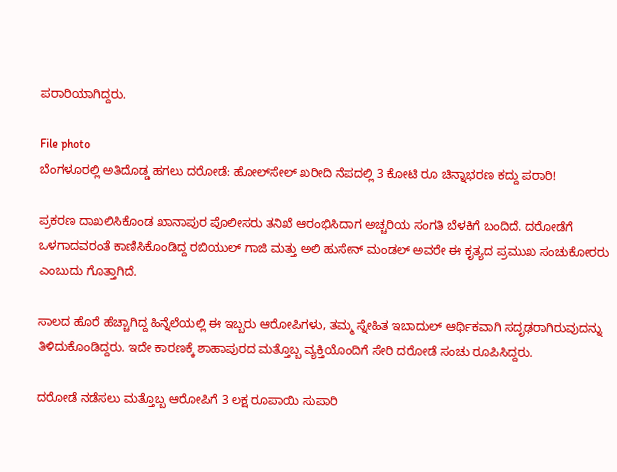ಪರಾರಿಯಾಗಿದ್ದರು.

File photo
ಬೆಂಗಳೂರಲ್ಲಿ ಅತಿದೊಡ್ಡ ಹಗಲು ದರೋಡೆ: ಹೋಲ್‌ಸೇಲ್ ಖರೀದಿ ನೆಪದಲ್ಲಿ 3 ಕೋಟಿ ರೂ ಚಿನ್ನಾಭರಣ ಕದ್ದು ಪರಾರಿ!

ಪ್ರಕರಣ ದಾಖಲಿಸಿಕೊಂಡ ಖಾನಾಪುರ ಪೊಲೀಸರು ತನಿಖೆ ಆರಂಭಿಸಿದಾಗ ಅಚ್ಚರಿಯ ಸಂಗತಿ ಬೆಳಕಿಗೆ ಬಂದಿದೆ. ದರೋಡೆಗೆ ಒಳಗಾದವರಂತೆ ಕಾಣಿಸಿಕೊಂಡಿದ್ದ ರಬಿಯುಲ್ ಗಾಜಿ ಮತ್ತು ಅಲಿ ಹುಸೇನ್ ಮಂಡಲ್ ಅವರೇ ಈ ಕೃತ್ಯದ ಪ್ರಮುಖ ಸಂಚುಕೋರರು ಎಂಬುದು ಗೊತ್ತಾಗಿದೆ.

ಸಾಲದ ಹೊರೆ ಹೆಚ್ಚಾಗಿದ್ದ ಹಿನ್ನೆಲೆಯಲ್ಲಿ ಈ ಇಬ್ಬರು ಆರೋಪಿಗಳು, ತಮ್ಮ ಸ್ನೇಹಿತ ಇಬಾದುಲ್ ಆರ್ಥಿಕವಾಗಿ ಸದೃಢರಾಗಿರುವುದನ್ನು ತಿಳಿದುಕೊಂಡಿದ್ದರು. ಇದೇ ಕಾರಣಕ್ಕೆ ಶಾಹಾಪುರದ ಮತ್ತೊಬ್ಬ ವ್ಯಕ್ತಿಯೊಂದಿಗೆ ಸೇರಿ ದರೋಡೆ ಸಂಚು ರೂಪಿಸಿದ್ದರು.

ದರೋಡೆ ನಡೆಸಲು ಮತ್ತೊಬ್ಬ ಆರೋಪಿಗೆ 3 ಲಕ್ಷ ರೂಪಾಯಿ ಸುಪಾರಿ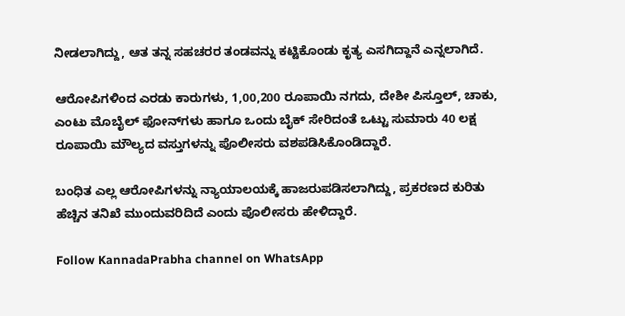ನೀಡಲಾಗಿದ್ದು, ಆತ ತನ್ನ ಸಹಚರರ ತಂಡವನ್ನು ಕಟ್ಟಿಕೊಂಡು ಕೃತ್ಯ ಎಸಗಿದ್ದಾನೆ ಎನ್ನಲಾಗಿದೆ.

ಆರೋಪಿಗಳಿಂದ ಎರಡು ಕಾರುಗಳು, 1,00,200 ರೂಪಾಯಿ ನಗದು, ದೇಶೀ ಪಿಸ್ತೂಲ್, ಚಾಕು, ಎಂಟು ಮೊಬೈಲ್ ಫೋನ್‌ಗಳು ಹಾಗೂ ಒಂದು ಬೈಕ್ ಸೇರಿದಂತೆ ಒಟ್ಟು ಸುಮಾರು 40 ಲಕ್ಷ ರೂಪಾಯಿ ಮೌಲ್ಯದ ವಸ್ತುಗಳನ್ನು ಪೊಲೀಸರು ವಶಪಡಿಸಿಕೊಂಡಿದ್ದಾರೆ.

ಬಂಧಿತ ಎಲ್ಲ ಆರೋಪಿಗಳನ್ನು ನ್ಯಾಯಾಲಯಕ್ಕೆ ಹಾಜರುಪಡಿಸಲಾಗಿದ್ದು, ಪ್ರಕರಣದ ಕುರಿತು ಹೆಚ್ಚಿನ ತನಿಖೆ ಮುಂದುವರಿದಿದೆ ಎಂದು ಪೊಲೀಸರು ಹೇಳಿದ್ದಾರೆ.

Follow KannadaPrabha channel on WhatsApp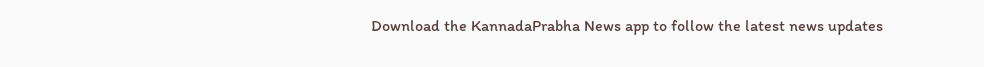Download the KannadaPrabha News app to follow the latest news updates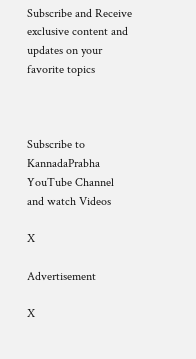Subscribe and Receive exclusive content and updates on your favorite topics



Subscribe to KannadaPrabha YouTube Channel and watch Videos

X

Advertisement

X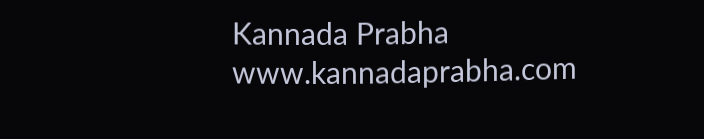Kannada Prabha
www.kannadaprabha.com